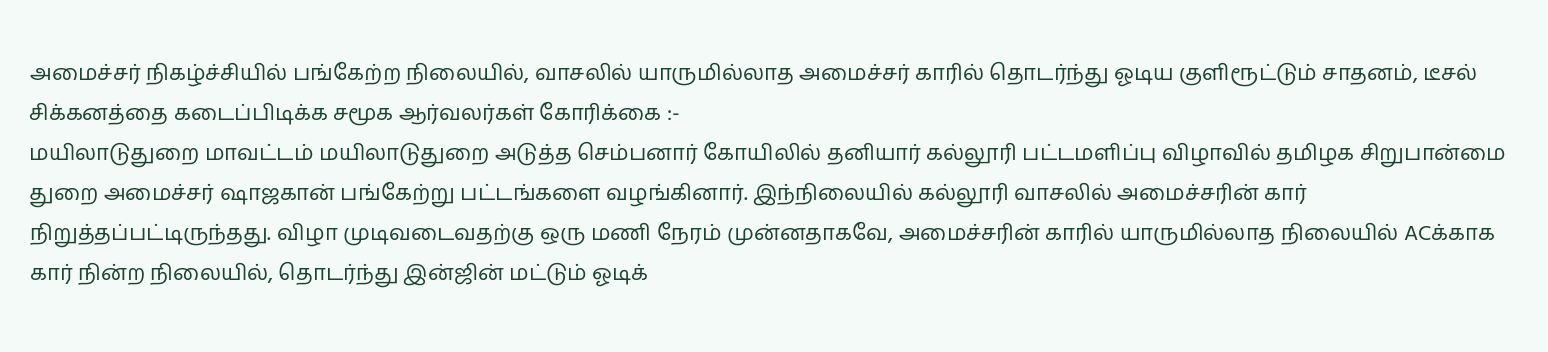அமைச்சர் நிகழ்ச்சியில் பங்கேற்ற நிலையில், வாசலில் யாருமில்லாத அமைச்சர் காரில் தொடர்ந்து ஓடிய குளிரூட்டும் சாதனம், டீசல் சிக்கனத்தை கடைப்பிடிக்க சமூக ஆர்வலர்கள் கோரிக்கை :-
மயிலாடுதுறை மாவட்டம் மயிலாடுதுறை அடுத்த செம்பனார் கோயிலில் தனியார் கல்லூரி பட்டமளிப்பு விழாவில் தமிழக சிறுபான்மை துறை அமைச்சர் ஷாஜகான் பங்கேற்று பட்டங்களை வழங்கினார். இந்நிலையில் கல்லூரி வாசலில் அமைச்சரின் கார் நிறுத்தப்பட்டிருந்தது. விழா முடிவடைவதற்கு ஒரு மணி நேரம் முன்னதாகவே, அமைச்சரின் காரில் யாருமில்லாத நிலையில் ACக்காக கார் நின்ற நிலையில், தொடர்ந்து இன்ஜின் மட்டும் ஓடிக்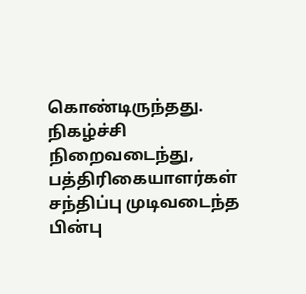கொண்டிருந்தது. நிகழ்ச்சி நிறைவடைந்து, பத்திரிகையாளர்கள் சந்திப்பு முடிவடைந்த பின்பு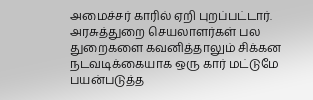அமைச்சர் காரில் ஏறி புறப்பட்டார். அரசுத்துறை செயலாளர்கள் பல துறைகளை கவனித்தாலும் சிக்கன நடவடிக்கையாக ஒரு கார் மட்டுமே பயன்படுத்த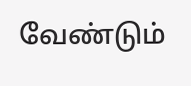வேண்டும்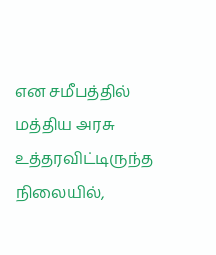என சமீபத்தில் மத்திய அரசு உத்தரவிட்டிருந்த நிலையில்,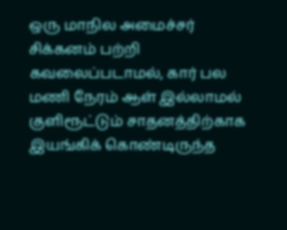ஒரு மாநில அமைச்சர் சிக்கனம் பற்றி கவலைப்படாமல், கார் பல மணி நேரம் ஆள் இல்லாமல் குளிரூட்டும் சாதனத்திற்காக இயங்கிக் கொண்டிருந்த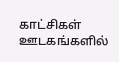காட்சிகள் ஊடகங்களில்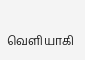வெளியாகி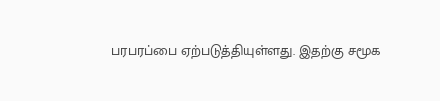பரபரப்பை ஏற்படுத்தியுள்ளது. இதற்கு சமூக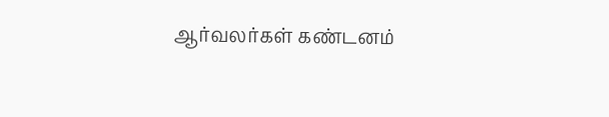ஆர்வலர்கள் கண்டனம்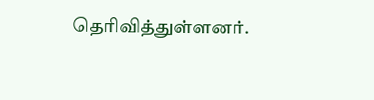தெரிவித்துள்ளனர்.